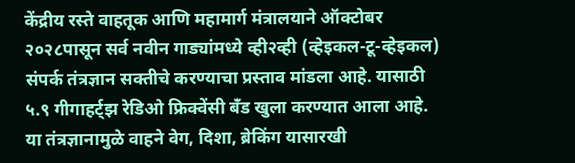केंद्रीय रस्ते वाहतूक आणि महामार्ग मंत्रालयाने ऑक्टोबर २०२८पासून सर्व नवीन गाड्यांमध्ये व्ही२व्ही (व्हेइकल-टू-व्हेइकल) संपर्क तंत्रज्ञान सक्तीचे करण्याचा प्रस्ताव मांडला आहे. यासाठी ५.९ गीगाहर्ट्झ रेडिओ फ्रिक्वेंसी बँड खुला करण्यात आला आहे. या तंत्रज्ञानामुळे वाहने वेग, दिशा, ब्रेकिंग यासारखी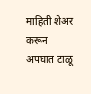माहिती शेअर करून अपघात टाळू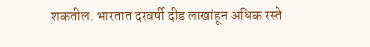शकतील. भारतात दरवर्षी दीड लाखांहून अधिक रस्ते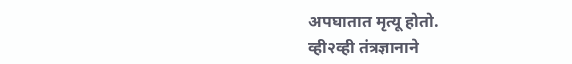अपघातात मृत्यू होतो.
व्ही२व्ही तंत्रज्ञानाने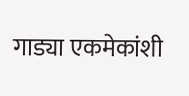गाड्या एकमेकांशी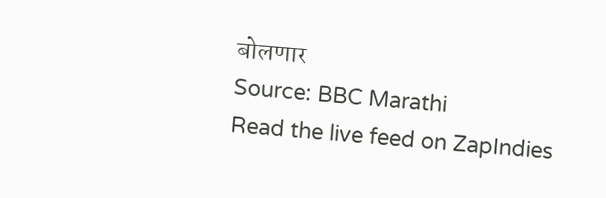बोलणार
Source: BBC Marathi
Read the live feed on ZapIndies